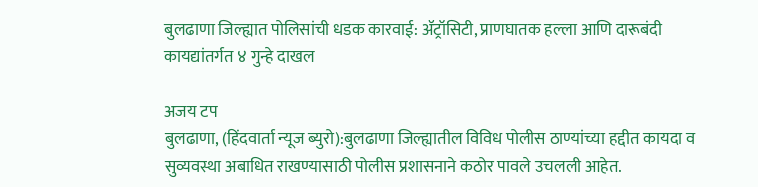बुलढाणा जिल्ह्यात पोलिसांची धडक कारवाई: ॲट्रॉसिटी, प्राणघातक हल्ला आणि दारूबंदी कायद्यांतर्गत ४ गुन्हे दाखल

अजय टप
बुलढाणा, (हिंदवार्ता न्यूज ब्युरो):बुलढाणा जिल्ह्यातील विविध पोलीस ठाण्यांच्या हद्दीत कायदा व सुव्यवस्था अबाधित राखण्यासाठी पोलीस प्रशासनाने कठोर पावले उचलली आहेत.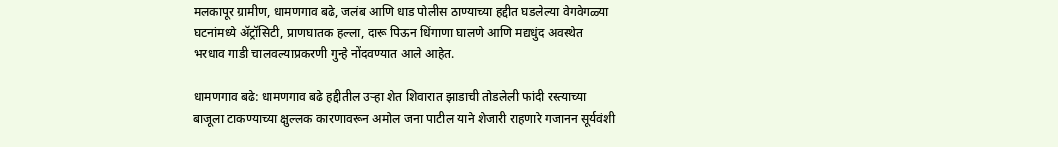मलकापूर ग्रामीण, धामणगाव बढे, जलंब आणि धाड पोलीस ठाण्याच्या हद्दीत घडलेल्या वेगवेगळ्या घटनांमध्ये ॲट्रॉसिटी, प्राणघातक हल्ला, दारू पिऊन धिंगाणा घालणे आणि मद्यधुंद अवस्थेत भरधाव गाडी चालवल्याप्रकरणी गुन्हे नोंदवण्यात आले आहेत.

धामणगाव बढे: धामणगाव बढे हद्दीतील उऱ्हा शेत शिवारात झाडाची तोडलेली फांदी रस्त्याच्या बाजूला टाकण्याच्या क्षुल्लक कारणावरून अमोल जना पाटील याने शेजारी राहणारे गजानन सूर्यवंशी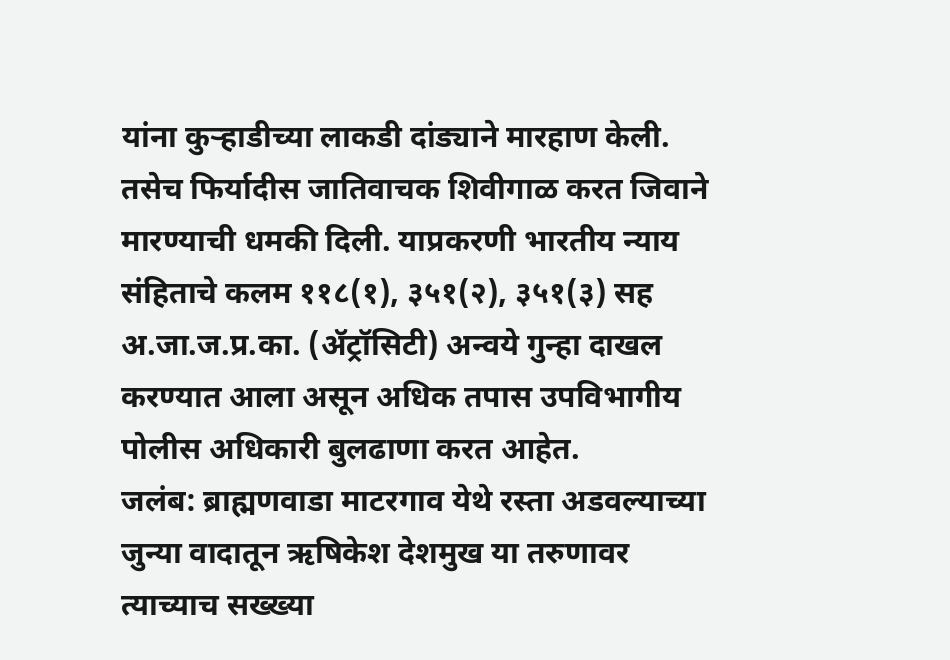यांना कुऱ्हाडीच्या लाकडी दांड्याने मारहाण केली. तसेच फिर्यादीस जातिवाचक शिवीगाळ करत जिवाने मारण्याची धमकी दिली. याप्रकरणी भारतीय न्याय संहिताचे कलम ११८(१), ३५१(२), ३५१(३) सह अ.जा.ज.प्र.का. (ॲट्रॉसिटी) अन्वये गुन्हा दाखल करण्यात आला असून अधिक तपास उपविभागीय पोलीस अधिकारी बुलढाणा करत आहेत.
जलंब: ब्राह्मणवाडा माटरगाव येथे रस्ता अडवल्याच्या जुन्या वादातून ऋषिकेश देशमुख या तरुणावर त्याच्याच सख्ख्या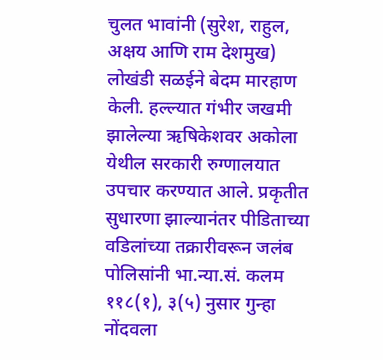चुलत भावांनी (सुरेश, राहुल, अक्षय आणि राम देशमुख) लोखंडी सळईने बेदम मारहाण केली. हल्ल्यात गंभीर जखमी झालेल्या ऋषिकेशवर अकोला येथील सरकारी रुग्णालयात उपचार करण्यात आले. प्रकृतीत सुधारणा झाल्यानंतर पीडिताच्या वडिलांच्या तक्रारीवरून जलंब पोलिसांनी भा.न्या.सं. कलम ११८(१), ३(५) नुसार गुन्हा नोंदवला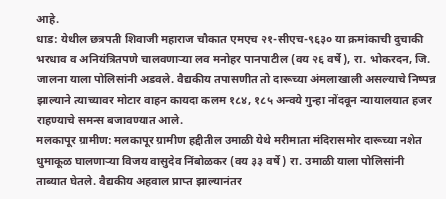आहे.
धाड: येथील छत्रपती शिवाजी महाराज चौकात एमएच २१-सीएच-९६३० या क्रमांकाची दुचाकी भरधाव व अनियंत्रितपणे चालवणाऱ्या लव मनोहर पानपाटील (वय २६ वर्षे), रा. भोकरदन, जि. जालना याला पोलिसांनी अडवले. वैद्यकीय तपासणीत तो दारूच्या अंमलाखाली असल्याचे निष्पन्न झाल्याने त्याच्यावर मोटार वाहन कायदा कलम १८४, १८५ अन्वये गुन्हा नोंदवून न्यायालयात हजर राहण्याचे समन्स बजावण्यात आले.
मलकापूर ग्रामीण: मलकापूर ग्रामीण हद्दीतील उमाळी येथे मरीमाता मंदिरासमोर दारूच्या नशेत धुमाकूळ घालणाऱ्या विजय वासुदेव निंबोळकर (वय ३३ वर्षे) रा. उमाळी याला पोलिसांनी ताब्यात घेतले. वैद्यकीय अहवाल प्राप्त झाल्यानंतर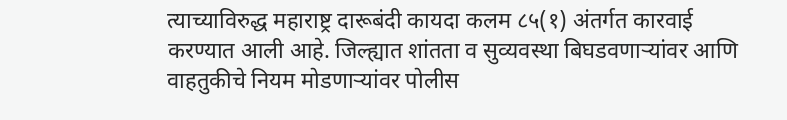त्याच्याविरुद्ध महाराष्ट्र दारूबंदी कायदा कलम ८५(१) अंतर्गत कारवाई करण्यात आली आहे. जिल्ह्यात शांतता व सुव्यवस्था बिघडवणाऱ्यांवर आणि वाहतुकीचे नियम मोडणाऱ्यांवर पोलीस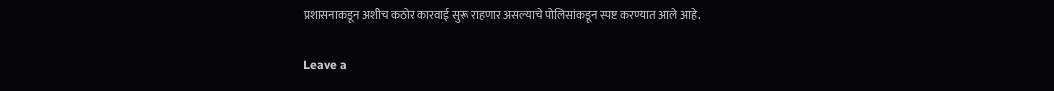प्रशासनाकडून अशीच कठोर कारवाई सुरू राहणार असल्याचे पोलिसांकडून स्पष्ट करण्यात आले आहे.

Leave a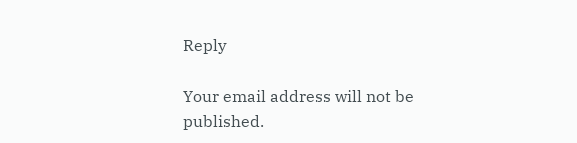Reply

Your email address will not be published.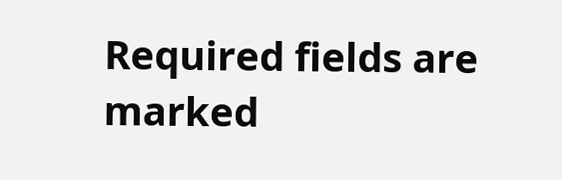Required fields are marked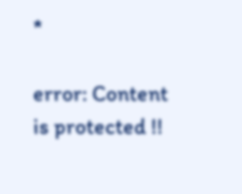*

error: Content is protected !!